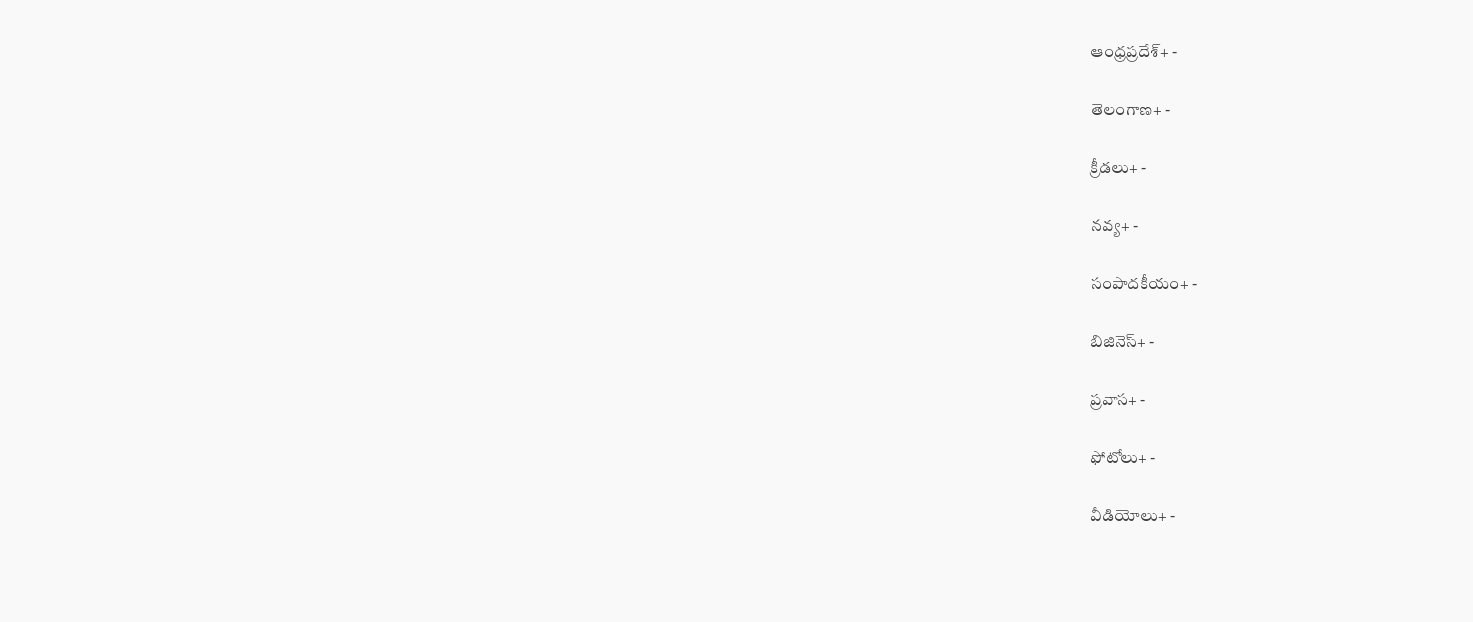ఆంధ్రప్రదేశ్+ -

తెలంగాణ+ -

క్రీడలు+ -

నవ్య+ -

సంపాదకీయం+ -

బిజినెస్+ -

ప్రవాస+ -

ఫోటోలు+ -

వీడియోలు+ -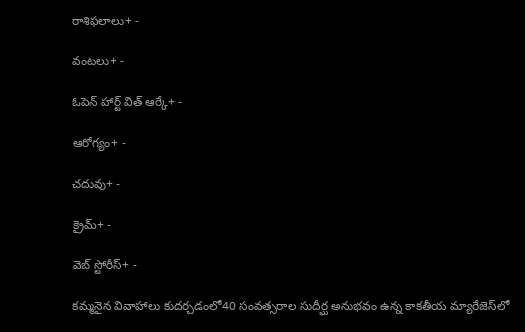రాశిఫలాలు+ -

వంటలు+ -

ఓపెన్ హార్ట్ విత్ ఆర్కే+ -

ఆరోగ్యం+ -

చదువు+ -

క్రైమ్+ -

వెబ్ స్టోరీస్+ -

కమ్మనైన వివాహాలు కుదర్చడంలో40 సంవత్సరాల సుదీర్ఘ అనుభవం ఉన్న కాకతీయ మ్యారేజెస్‌లో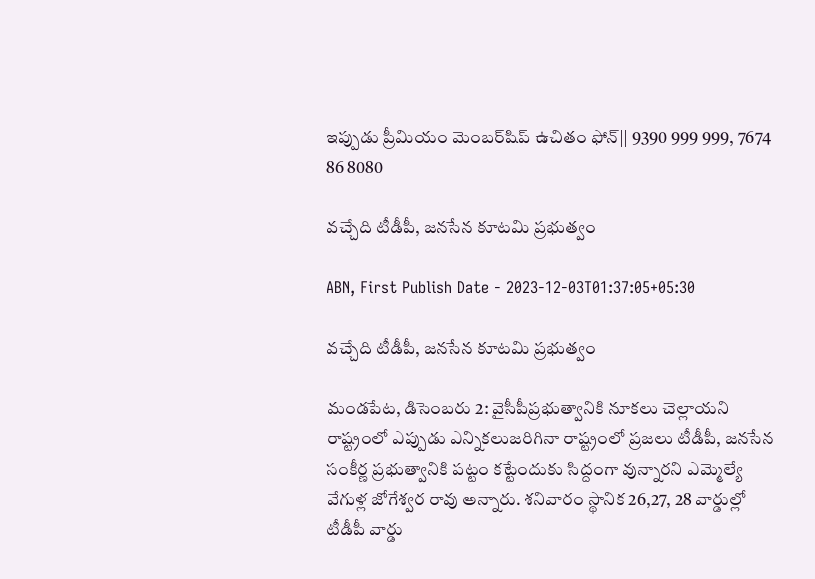ఇప్పుడు ప్రీమియం మెంబర్‌షిప్‌ ఉచితం ఫోన్|| 9390 999 999, 7674 86 8080

వచ్చేది టీడీపీ, జనసేన కూటమి ప్రభుత్వం

ABN, First Publish Date - 2023-12-03T01:37:05+05:30

వచ్చేది టీడీపీ, జనసేన కూటమి ప్రభుత్వం

మండపేట, డిసెంబరు 2: వైసీపీప్రభుత్వానికి నూకలు చెల్లాయని రాష్ట్రంలో ఎప్పుడు ఎన్నికలుజరిగినా రాష్ట్రంలో ప్రజలు టీడీపీ, జనసేన సంకీర్ణ ప్రభుత్వానికి పట్టం కట్టేందుకు సిద్దంగా వున్నారని ఎమ్మెల్యే వేగుళ్ల జోగేశ్వర రావు అన్నారు. శనివారం స్థానిక 26,27, 28 వార్డుల్లో టీడీపీ వార్డు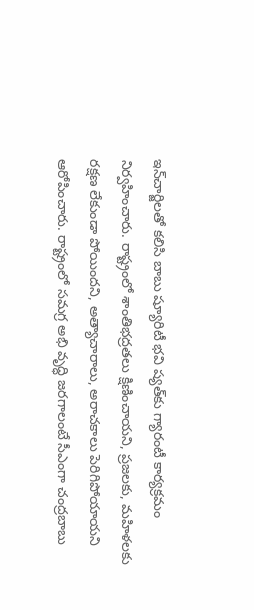ఇన్‌చార్జిలతో కలిసి బాబు ష్యూరిటీ భవి ష్యత్‌కు గ్యారంటీ కార్యక్రమం నిర్వహించారు. రాష్ట్రంలో శాంతిభద్రతలు క్షిణించాయని, ప్రజలకు, మహిళలకు రక్షణ లేకుండా పోయిందని, అత్యాచారాలు, అరాచకాలు పెరిగిపోయాయని ఆరోపించారు. రాష్ట్రంలో సమగ్ర అభి వృద్ధి జరగాలంటే సీఎంగా చంద్రబాబు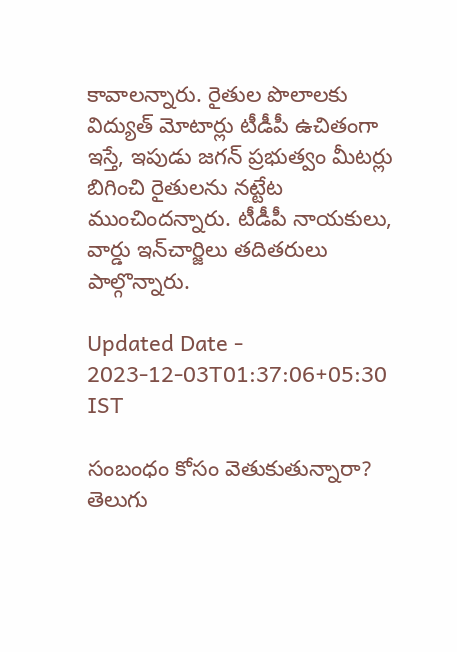కావాలన్నారు. రైతుల పొలాలకు విద్యుత్‌ మోటార్లు టీడీపీ ఉచితంగా ఇస్తే, ఇపుడు జగన్‌ ప్రభుత్వం మీటర్లు బిగించి రైతులను నట్టేట ముంచిందన్నారు. టీడీపీ నాయకులు, వార్డు ఇన్‌చార్జిలు తదితరులు పాల్గొన్నారు.

Updated Date - 2023-12-03T01:37:06+05:30 IST

సంబంధం కోసం వెతుకుతున్నారా? తెలుగు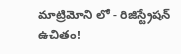మాట్రిమోని లో - రిజిస్ట్రేషన్ ఉచితం!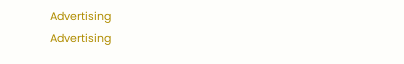Advertising
Advertising